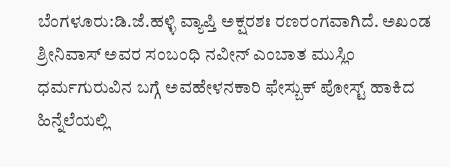ಬೆಂಗಳೂರು:ಡಿ.ಜೆ.ಹಳ್ಳಿ ವ್ಯಾಪ್ತಿ ಅಕ್ಷರಶಃ ರಣರಂಗವಾಗಿದೆ. ಅಖಂಡ ಶ್ರೀನಿವಾಸ್ ಅವರ ಸಂಬಂಧಿ ನವೀನ್ ಎಂಬಾತ ಮುಸ್ಲಿಂ ಧರ್ಮಗುರುವಿನ ಬಗ್ಗೆ ಅವಹೇಳನಕಾರಿ ಫೇಸ್ಬುಕ್ ಪೋಸ್ಟ್ ಹಾಕಿದ ಹಿನ್ನೆಲೆಯಲ್ಲಿ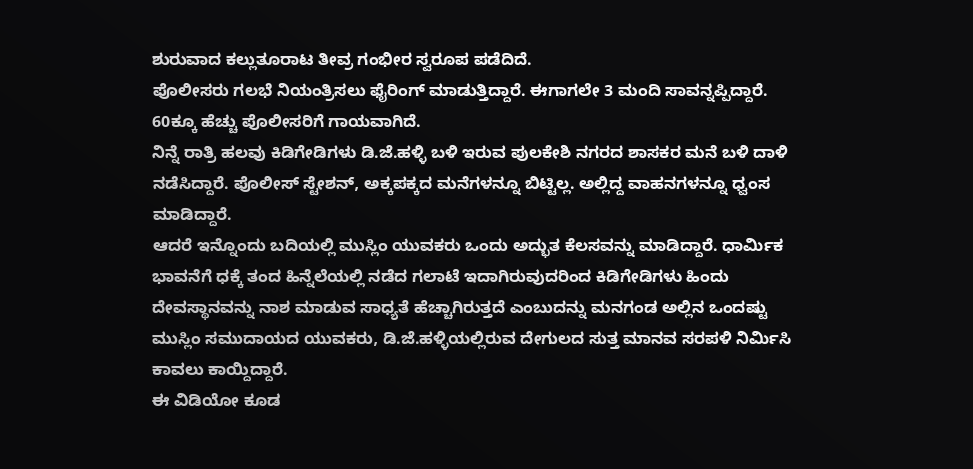ಶುರುವಾದ ಕಲ್ಲುತೂರಾಟ ತೀವ್ರ ಗಂಭೀರ ಸ್ವರೂಪ ಪಡೆದಿದೆ.
ಪೊಲೀಸರು ಗಲಭೆ ನಿಯಂತ್ರಿಸಲು ಫೈರಿಂಗ್ ಮಾಡುತ್ತಿದ್ದಾರೆ. ಈಗಾಗಲೇ 3 ಮಂದಿ ಸಾವನ್ನಪ್ಪಿದ್ದಾರೆ. 60ಕ್ಕೂ ಹೆಚ್ಚು ಪೊಲೀಸರಿಗೆ ಗಾಯವಾಗಿದೆ.
ನಿನ್ನೆ ರಾತ್ರಿ ಹಲವು ಕಿಡಿಗೇಡಿಗಳು ಡಿ.ಜೆ.ಹಳ್ಳಿ ಬಳಿ ಇರುವ ಪುಲಕೇಶಿ ನಗರದ ಶಾಸಕರ ಮನೆ ಬಳಿ ದಾಳಿ ನಡೆಸಿದ್ದಾರೆ. ಪೊಲೀಸ್ ಸ್ಟೇಶನ್, ಅಕ್ಕಪಕ್ಕದ ಮನೆಗಳನ್ನೂ ಬಿಟ್ಟಿಲ್ಲ. ಅಲ್ಲಿದ್ದ ವಾಹನಗಳನ್ನೂ ಧ್ವಂಸ ಮಾಡಿದ್ದಾರೆ.
ಆದರೆ ಇನ್ನೊಂದು ಬದಿಯಲ್ಲಿ ಮುಸ್ಲಿಂ ಯುವಕರು ಒಂದು ಅದ್ಭುತ ಕೆಲಸವನ್ನು ಮಾಡಿದ್ದಾರೆ. ಧಾರ್ಮಿಕ ಭಾವನೆಗೆ ಧಕ್ಕೆ ತಂದ ಹಿನ್ನೆಲೆಯಲ್ಲಿ ನಡೆದ ಗಲಾಟೆ ಇದಾಗಿರುವುದರಿಂದ ಕಿಡಿಗೇಡಿಗಳು ಹಿಂದು ದೇವಸ್ಥಾನವನ್ನು ನಾಶ ಮಾಡುವ ಸಾಧ್ಯತೆ ಹೆಚ್ಚಾಗಿರುತ್ತದೆ ಎಂಬುದನ್ನು ಮನಗಂಡ ಅಲ್ಲಿನ ಒಂದಷ್ಟು ಮುಸ್ಲಿಂ ಸಮುದಾಯದ ಯುವಕರು, ಡಿ.ಜೆ.ಹಳ್ಳಿಯಲ್ಲಿರುವ ದೇಗುಲದ ಸುತ್ತ ಮಾನವ ಸರಪಳಿ ನಿರ್ಮಿಸಿ ಕಾವಲು ಕಾಯ್ದಿದ್ದಾರೆ.
ಈ ವಿಡಿಯೋ ಕೂಡ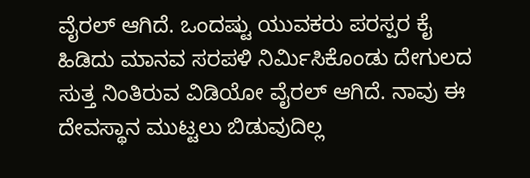ವೈರಲ್ ಆಗಿದೆ. ಒಂದಷ್ಟು ಯುವಕರು ಪರಸ್ಪರ ಕೈ ಹಿಡಿದು ಮಾನವ ಸರಪಳಿ ನಿರ್ಮಿಸಿಕೊಂಡು ದೇಗುಲದ ಸುತ್ತ ನಿಂತಿರುವ ವಿಡಿಯೋ ವೈರಲ್ ಆಗಿದೆ. ನಾವು ಈ ದೇವಸ್ಥಾನ ಮುಟ್ಟಲು ಬಿಡುವುದಿಲ್ಲ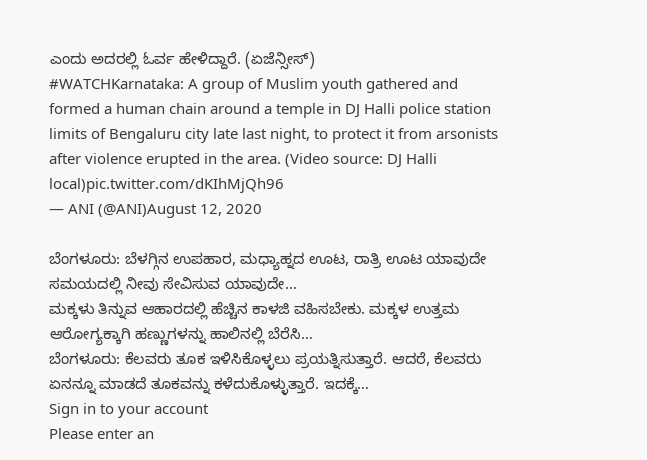ಎಂದು ಅದರಲ್ಲಿ ಓರ್ವ ಹೇಳಿದ್ದಾರೆ. (ಏಜೆನ್ಸೀಸ್)
#WATCHKarnataka: A group of Muslim youth gathered and formed a human chain around a temple in DJ Halli police station limits of Bengaluru city late last night, to protect it from arsonists after violence erupted in the area. (Video source: DJ Halli local)pic.twitter.com/dKIhMjQh96
— ANI (@ANI)August 12, 2020

ಬೆಂಗಳೂರು: ಬೆಳಗ್ಗಿನ ಉಪಹಾರ, ಮಧ್ಯಾಹ್ನದ ಊಟ, ರಾತ್ರಿ ಊಟ ಯಾವುದೇ ಸಮಯದಲ್ಲಿ ನೀವು ಸೇವಿಸುವ ಯಾವುದೇ…
ಮಕ್ಕಳು ತಿನ್ನುವ ಆಹಾರದಲ್ಲಿ ಹೆಚ್ಚಿನ ಕಾಳಜಿ ವಹಿಸಬೇಕು. ಮಕ್ಕಳ ಉತ್ತಮ ಆರೋಗ್ಯಕ್ಕಾಗಿ ಹಣ್ಣುಗಳನ್ನು ಹಾಲಿನಲ್ಲಿ ಬೆರೆಸಿ…
ಬೆಂಗಳೂರು: ಕೆಲವರು ತೂಕ ಇಳಿಸಿಕೊಳ್ಳಲು ಪ್ರಯತ್ನಿಸುತ್ತಾರೆ. ಆದರೆ, ಕೆಲವರು ಏನನ್ನೂ ಮಾಡದೆ ತೂಕವನ್ನು ಕಳೆದುಕೊಳ್ಳುತ್ತಾರೆ. ಇದಕ್ಕೆ…
Sign in to your account
Please enter an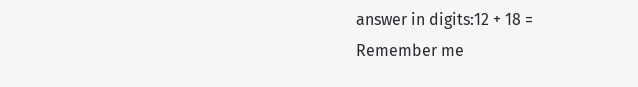answer in digits:12 + 18 =
Remember me